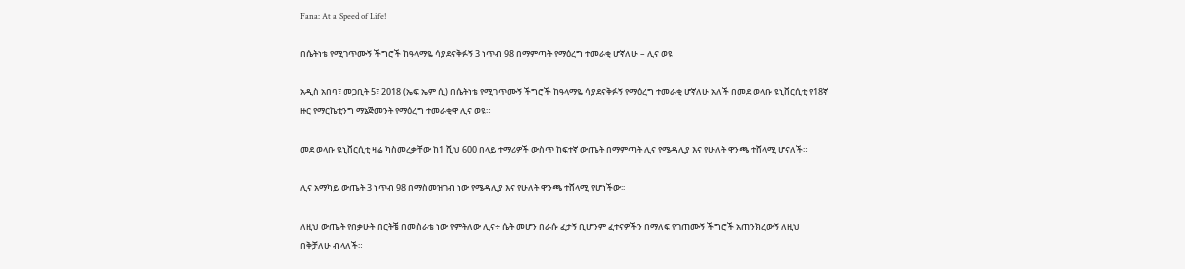Fana: At a Speed of Life!

በሴትነቴ የሚገጥሙኝ ችግሮች ከዓላማዬ ሳያደናቅፉኝ 3 ነጥብ 98 በማምጣት የማዕረግ ተመራቂ ሆኛለሁ – ሊና ወዩ

አዲስ አበባ፣ መጋቢት 5፣ 2018 (ኤፍ ኤም ሲ) በሴትነቴ የሚገጥሙኝ ችግሮች ከዓላማዬ ሳያደናቅፉኝ የማዕረግ ተመራቂ ሆኛለሁ አለች በመደ ወላቡ ዩኒቨርሲቲ የ18ኛ ዙር የማርኬቲንግ ማኔጅመንት የማዕረግ ተመራቂዋ ሊና ወዩ።

መደ ወላቡ ዩኒቨርሲቲ ዛሬ ካስመረቃቸው ከ1 ሺህ 600 በላይ ተማሪዎች ውስጥ ከፍተኛ ውጤት በማምጣት ሊና የሜዳሊያ እና የሁለት ዋንጫ ተሸላሚ ሆናለች።

ሊና አማካይ ውጤት 3 ነጥብ 98 በማስመዝገብ ነው የሜዳሊያ እና የሁለት ዋንጫ ተሸላሚ የሆነችው፡፡

ለዚህ ውጤት የበቃሁት በርትቼ በመስራቴ ነው የምትለው ሊና÷ ሴት መሆን በራሱ ፈታኝ ቢሆንም ፈተናዎችን በማለፍ የገጠሙኝ ችግሮች አጠንክረውኝ ለዚህ በቅቻለሁ ብላለች።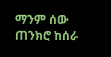ማንም ሰው ጠንክሮ ከሰራ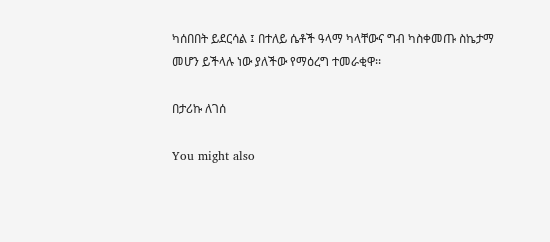ካሰበበት ይደርሳል ፤ በተለይ ሴቶች ዓላማ ካላቸውና ግብ ካስቀመጡ ስኬታማ መሆን ይችላሉ ነው ያለችው የማዕረግ ተመራቂዋ፡፡

በታሪኩ ለገሰ

You might also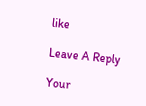like

Leave A Reply

Your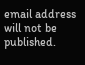email address will not be published.